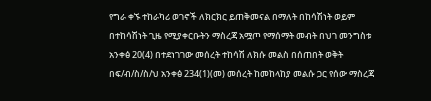የግራ ቀኙ ተከራካሪ ወገኖች ለክርክር ይጠቅመናል በማለት በከሳሽነት ወይም በተከሳሽነት ጊዜ የሚያቀርቡትን ማስረጃ አሟጦ የማሰማት መብት በህገ መንግስቱ አንቀፅ 20(4) በተደነገገው መሰረት ተከሳሽ ለክሱ መልስ በሰጠበት ወቅት በፍ/ብ/ስ/ስ/ህ አንቀፅ 234(1)(መ) መሰረት ከመከላከያ መልሱ ጋር የሰው ማስረጃ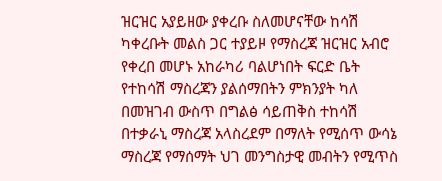ዝርዝር አያይዘው ያቀረቡ ስለመሆናቸው ከሳሽ ካቀረቡት መልስ ጋር ተያይዞ የማስረጃ ዝርዝር አብሮ የቀረበ መሆኑ አከራካሪ ባልሆነበት ፍርድ ቤት የተከሳሽ ማስረጃን ያልሰማበትን ምክንያት ካለ በመዝገብ ውስጥ በግልፅ ሳይጠቅስ ተከሳሽ በተቃራኒ ማስረጃ አላስረደም በማለት የሚሰጥ ውሳኔ ማስረጃ የማሰማት ህገ መንግስታዊ መብትን የሚጥስ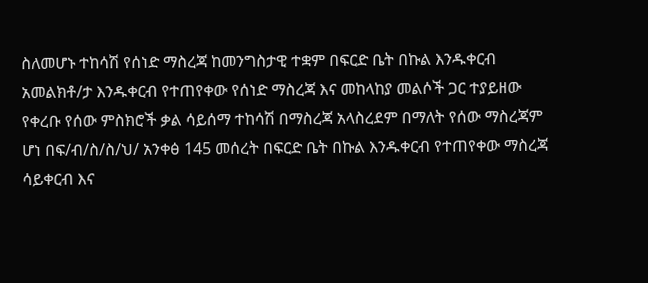ስለመሆኑ ተከሳሽ የሰነድ ማስረጃ ከመንግስታዊ ተቋም በፍርድ ቤት በኩል እንዱቀርብ አመልክቶ/ታ እንዱቀርብ የተጠየቀው የሰነድ ማስረጃ እና መከላከያ መልሶች ጋር ተያይዘው የቀረቡ የሰው ምስክሮች ቃል ሳይሰማ ተከሳሽ በማስረጃ አላስረደም በማለት የሰው ማስረጃም ሆነ በፍ/ብ/ስ/ስ/ህ/ አንቀፅ 145 መሰረት በፍርድ ቤት በኩል እንዱቀርብ የተጠየቀው ማስረጃ ሳይቀርብ እና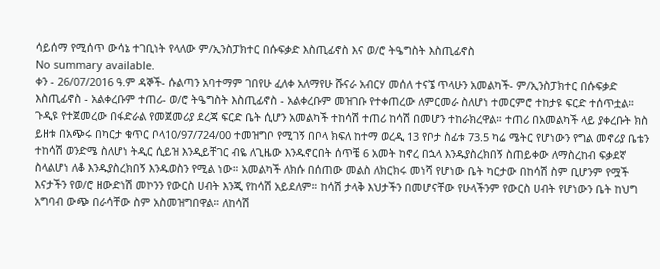ሳይሰማ የሚሰጥ ውሳኔ ተገቢነት የላለው ም/ኢንስፓክተር በሱፍቃድ እስጢፊኖስ እና ወ/ሮ ትዔግስት እስጢፊኖስ
No summary available.
ቀን - 26/07/2016 ዓ.ም ዳኞች- ሱልጣን አባተማም ገበየሁ ፈለቀ አለማየሁ ሹናራ አብርሃ መሰለ ተናኜ ጥላሁን አመልካች- ም/ኢንስፓክተር በሱፍቃድ እስጢፊኖስ - አልቀረቡም ተጠሪ- ወ/ሮ ትዔግስት እስጢፊኖስ - አልቀረቡም መዝገቡ የተቀጠረው ለምርመራ ስለሆነ ተመርምሮ ተከታዩ ፍርድ ተሰጥቷል።
ጉዲዩ የተጀመረው በፋድራል የመጀመሪያ ደረጃ ፍርድ ቤት ሲሆን አመልካች ተከሳሽ ተጠሪ ከሳሽ በመሆን ተከራክረዋል። ተጠሪ በአመልካች ላይ ያቀረቡት ክስ ይዘቱ በአጭሩ በካርታ ቁጥር ቦላ10/97/724/00 ተመዝግቦ የሚገኝ በቦላ ክፍለ ከተማ ወረዲ 13 የቦታ ስፊቱ 73.5 ካሬ ሜትር የሆነውን የግል መኖሪያ ቤቴን ተከሳሽ ወንድሜ ስለሆነ ትዲር ሲይዝ እንዲይቸገር ብዬ ለጊዜው እንዱኖርበት ሰጥቼ 6 አመት ከኖረ በኋላ እንዱያስረክበኝ ስጠይቀው ለማስረከብ ፍቃደኛ ስላልሆነ ለቆ እንዱያስረክበኝ እንዱወስን የሚል ነው። አመልካች ለክሱ በሰጠው መልስ ለክርክሩ መነሻ የሆነው ቤት ካርታው በከሳሽ ስም ቢሆንም የሟች እናታችን የወ/ሮ ዘውድነሽ መኮንን የውርስ ሀብት እንጂ የከሳሽ አይደለም። ከሳሽ ታላቅ እህታችን በመሆናቸው የሁላችንም የውርስ ሀብት የሆነውን ቤት ከህግ አግባብ ውጭ በራሳቸው ስም አስመዝግበዋል። ለከሳሽ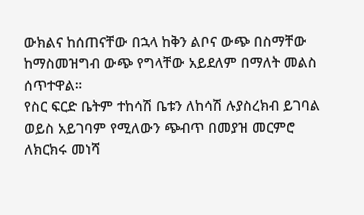ውክልና ከሰጠናቸው በኋላ ከቅን ልቦና ውጭ በስማቸው ከማስመዝግብ ውጭ የግላቸው አይደለም በማለት መልስ ሰጥተዋል።
የስር ፍርድ ቤትም ተከሳሽ ቤቱን ለከሳሽ ሉያስረክብ ይገባል ወይስ አይገባም የሚለውን ጭብጥ በመያዝ መርምሮ ለክርክሩ መነሻ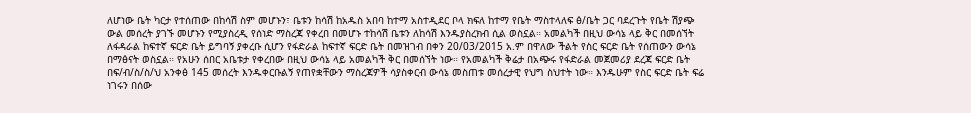ለሆነው ቤት ካርታ የተሰጠው በከሳሽ ስም መሆኑን፣ ቤቱን ከሳሽ ከአዱስ አበባ ከተማ አስተዲደር ቦላ ክፍለ ከተማ የቤት ማስተላለፍ ፅ/ቤት ጋር ባደረጉት የቤት ሽያጭ ውል መሰረት ያገኙ መሆኑን የሚያስረዲ የሰነድ ማስረጃ የቀረበ በመሆኑ ተከሳሽ ቤቱን ለከሳሽ እንዱያስረክብ ሲል ወስኗል። አመልካች በዚህ ውሳኔ ላይ ቅር በመሰኘት ለፋዳራል ከፍተኛ ፍርድ ቤት ይግባኝ ያቀረቡ ሲሆን የፋድራል ከፍተኛ ፍርድ ቤት በመዝገብ በቀን 20/03/2015 አ.ም በዋለው ችልት የስር ፍርድ ቤት የሰጠውን ውሳኔ በማፅናት ወስኗል። የአሁን ሰበር አቤቱታ የቀረበው በዚህ ውሳኔ ላይ አመልካች ቅር በመሰኘት ነው። የአመልካች ቅሬታ በአጭሩ የፋድራል መጀመሪያ ደረጃ ፍርድ ቤት በፍ/ብ/ስ/ስ/ህ አንቀፅ 145 መሰረት እንዱቀርቡልኝ የጠየቋቸውን ማስረጃዎች ሳያስቀርብ ውሳኔ መስጠቱ መሰረታዊ የህግ ስህተት ነው። እንዱሁም የስር ፍርድ ቤት ፍሬ ነገሩን በሰው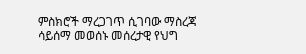ምስክሮች ማረጋገጥ ሲገባው ማስረጃ ሳይሰማ መወሰኑ መሰረታዊ የህግ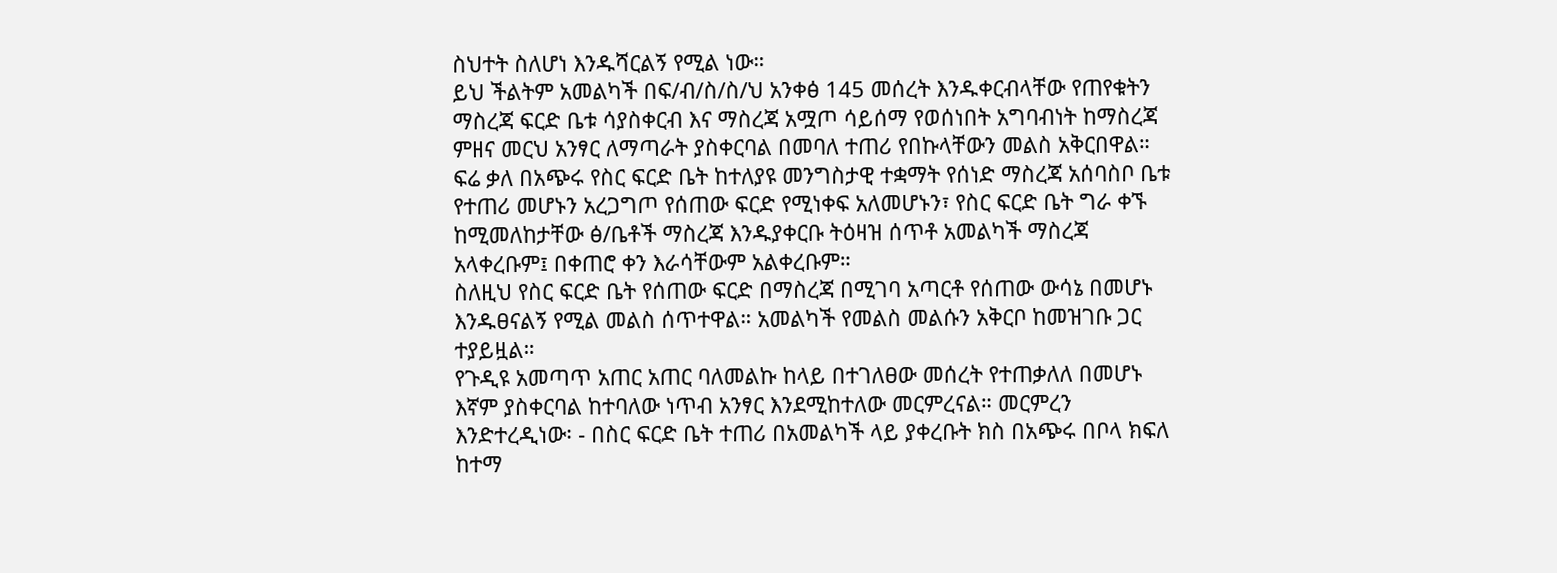ስህተት ስለሆነ እንዱሻርልኝ የሚል ነው።
ይህ ችልትም አመልካች በፍ/ብ/ስ/ስ/ህ አንቀፅ 145 መሰረት እንዱቀርብላቸው የጠየቁትን ማስረጃ ፍርድ ቤቱ ሳያስቀርብ እና ማስረጃ አሟጦ ሳይሰማ የወሰነበት አግባብነት ከማስረጃ ምዘና መርህ አንፃር ለማጣራት ያስቀርባል በመባለ ተጠሪ የበኩላቸውን መልስ አቅርበዋል። ፍሬ ቃለ በአጭሩ የስር ፍርድ ቤት ከተለያዩ መንግስታዊ ተቋማት የሰነድ ማስረጃ አሰባስቦ ቤቱ የተጠሪ መሆኑን አረጋግጦ የሰጠው ፍርድ የሚነቀፍ አለመሆኑን፣ የስር ፍርድ ቤት ግራ ቀኙ ከሚመለከታቸው ፅ/ቤቶች ማስረጃ እንዱያቀርቡ ትዕዛዝ ሰጥቶ አመልካች ማስረጃ አላቀረቡም፤ በቀጠሮ ቀን እራሳቸውም አልቀረቡም።
ስለዚህ የስር ፍርድ ቤት የሰጠው ፍርድ በማስረጃ በሚገባ አጣርቶ የሰጠው ውሳኔ በመሆኑ እንዱፀናልኝ የሚል መልስ ሰጥተዋል። አመልካች የመልስ መልሱን አቅርቦ ከመዝገቡ ጋር ተያይዟል።
የጉዲዩ አመጣጥ አጠር አጠር ባለመልኩ ከላይ በተገለፀው መሰረት የተጠቃለለ በመሆኑ እኛም ያስቀርባል ከተባለው ነጥብ አንፃር እንደሚከተለው መርምረናል። መርምረን እንድተረዲነው፡ - በስር ፍርድ ቤት ተጠሪ በአመልካች ላይ ያቀረቡት ክስ በአጭሩ በቦላ ክፍለ ከተማ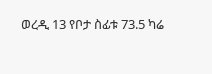ወረዲ 13 የቦታ ስፊቱ 73.5 ካሬ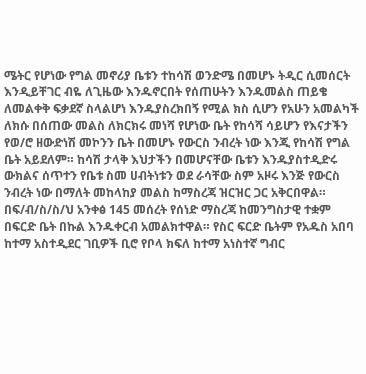ሜትር የሆነው የግል መኖሪያ ቤቱን ተከሳሽ ወንድሜ በመሆኑ ትዲር ሲመሰርት እንዲይቸገር ብዬ ለጊዜው እንዱኖርበት የሰጠሁትን እንዱመልስ ጠይቄ ለመልቀቅ ፍቃደኛ ስላልሆነ እንዱያስረክበኝ የሚል ክስ ሲሆን የአሁን አመልካች ለክሱ በሰጠው መልስ ለክርክሩ መነሻ የሆነው ቤት የከሳሻ ሳይሆን የእናታችን የወ/ሮ ዘውድነሽ መኮንን ቤት በመሆኑ የውርስ ንብረት ነው እንጂ የከሳሽ የግል ቤት አይደለም። ከሳሽ ታላቅ እህታችን በመሆናቸው ቤቱን እንዱያስተዲድሩ ውክልና ሰጥተን የቤቱ ስመ ሀብትነቱን ወደ ራሳቸው ስም አዞሩ እንጅ የውርስ ንብረት ነው በማለት መከላከያ መልስ ከማስረጃ ዝርዝር ጋር አቅርበዋል። በፍ/ብ/ስ/ስ/ህ አንቀፅ 145 መሰረት የሰነድ ማስረጃ ከመንግስታዊ ተቋም በፍርድ ቤት በኩል እንዱቀርብ አመልክተዋል። የስር ፍርድ ቤትም የአዱስ አበባ ከተማ አስተዲደር ገቢዎች ቢሮ የቦላ ክፍለ ከተማ አነስተኛ ግብር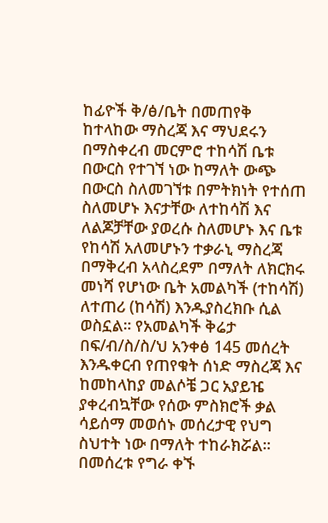ከፊዮች ቅ/ፅ/ቤት በመጠየቅ ከተላከው ማስረጃ እና ማህደሩን በማስቀረብ መርምሮ ተከሳሽ ቤቱ በውርስ የተገኘ ነው ከማለት ውጭ በውርስ ስለመገኘቱ በምትክነት የተሰጠ ስለመሆኑ እናታቸው ለተከሳሽ እና ለልጆቻቸው ያወረሱ ስለመሆኑ እና ቤቱ የከሳሽ አለመሆኑን ተቃራኒ ማስረጃ በማቅረብ አላስረደም በማለት ለክርክሩ መነሻ የሆነው ቤት አመልካች (ተከሳሽ) ለተጠሪ (ከሳሽ) እንዱያስረክቡ ሲል ወስኗል። የአመልካች ቅሬታ በፍ/ብ/ስ/ስ/ህ አንቀፅ 145 መሰረት እንዱቀርብ የጠየቁት ሰነድ ማስረጃ እና ከመከላከያ መልሶቼ ጋር አያይዤ ያቀረብኳቸው የሰው ምስክሮች ቃል ሳይሰማ መወሰኑ መሰረታዊ የህግ ስህተት ነው በማለት ተከራክሯል። በመሰረቱ የግራ ቀኙ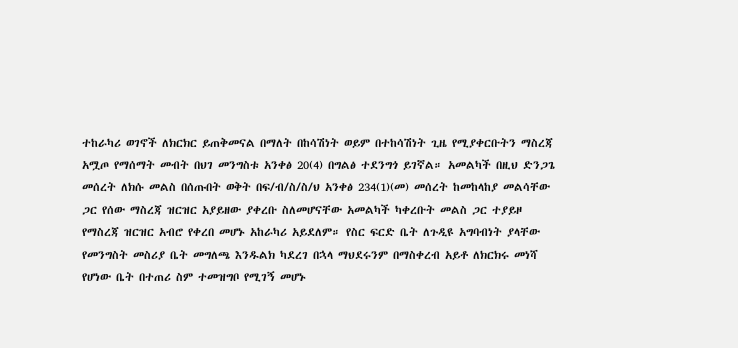ተከራካሪ ወገኖች ለክርክር ይጠቅመናል በማለት በከሳሽነት ወይም በተከሳሽነት ጊዜ የሚያቀርቡትን ማስረጃ አሟጦ የማሰማት መብት በህገ መንግስቱ አንቀፅ 20(4) በግልፅ ተደንግጎ ይገኛል። አመልካች በዚህ ድንጋጌ መሰረት ለክሱ መልስ በሰጡበት ወቅት በፍ/ብ/ስ/ስ/ህ አንቀፅ 234(1)(መ) መሰረት ከመከላከያ መልሳቸው ጋር የሰው ማስረጃ ዝርዝር አያይዘው ያቀረቡ ስለመሆናቸው አመልካች ካቀረቡት መልስ ጋር ተያይዞ የማስረጃ ዝርዝር አብሮ የቀረበ መሆኑ አከራካሪ አይደለም። የስር ፍርድ ቤት ለጉዲዩ አግባብነት ያላቸው የመንግስት መስሪያ ቤት መግለጫ እንዱልክ ካደረገ በኋላ ማህደሩንም በማስቀረብ አይቶ ለክርክሩ መነሻ የሆነው ቤት በተጠሪ ስም ተመዝግቦ የሚገኝ መሆኑ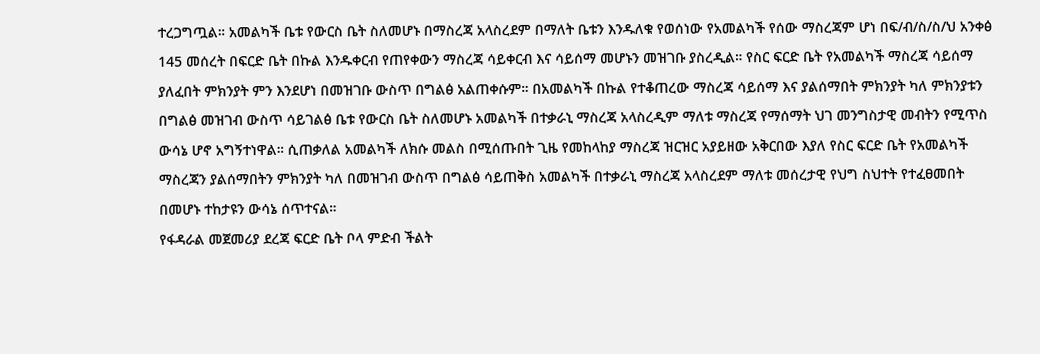ተረጋግጧል። አመልካች ቤቱ የውርስ ቤት ስለመሆኑ በማስረጃ አላስረደም በማለት ቤቱን እንዱለቁ የወሰነው የአመልካች የሰው ማስረጃም ሆነ በፍ/ብ/ስ/ስ/ህ አንቀፅ 145 መሰረት በፍርድ ቤት በኩል እንዱቀርብ የጠየቀውን ማስረጃ ሳይቀርብ እና ሳይሰማ መሆኑን መዝገቡ ያስረዲል። የስር ፍርድ ቤት የአመልካች ማስረጃ ሳይሰማ ያለፈበት ምክንያት ምን እንደሆነ በመዝገቡ ውስጥ በግልፅ አልጠቀሱም። በአመልካች በኩል የተቆጠረው ማስረጃ ሳይሰማ እና ያልሰማበት ምክንያት ካለ ምክንያቱን በግልፅ መዝገብ ውስጥ ሳይገልፅ ቤቱ የውርስ ቤት ስለመሆኑ አመልካች በተቃራኒ ማስረጃ አላስረዲም ማለቱ ማስረጃ የማሰማት ህገ መንግስታዊ መብትን የሚጥስ ውሳኔ ሆኖ አግኝተነዋል። ሲጠቃለል አመልካች ለክሱ መልስ በሚሰጡበት ጊዜ የመከላከያ ማስረጃ ዝርዝር አያይዘው አቅርበው እያለ የስር ፍርድ ቤት የአመልካች ማስረጃን ያልሰማበትን ምክንያት ካለ በመዝገብ ውስጥ በግልፅ ሳይጠቅስ አመልካች በተቃራኒ ማስረጃ አላስረደም ማለቱ መሰረታዊ የህግ ስህተት የተፈፀመበት በመሆኑ ተከታዩን ውሳኔ ሰጥተናል።
የፋዳራል መጀመሪያ ደረጃ ፍርድ ቤት ቦላ ምድብ ችልት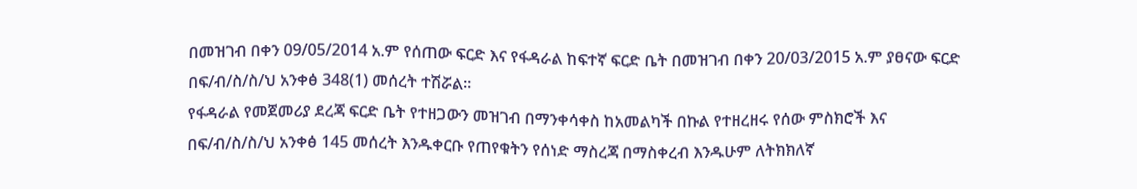በመዝገብ በቀን 09/05/2014 አ.ም የሰጠው ፍርድ እና የፋዳራል ከፍተኛ ፍርድ ቤት በመዝገብ በቀን 20/03/2015 አ.ም ያፀናው ፍርድ በፍ/ብ/ስ/ስ/ህ አንቀፅ 348(1) መሰረት ተሽሯል።
የፋዳራል የመጀመሪያ ደረጃ ፍርድ ቤት የተዘጋውን መዝገብ በማንቀሳቀስ ከአመልካች በኩል የተዘረዘሩ የሰው ምስክሮች እና በፍ/ብ/ስ/ስ/ህ አንቀፅ 145 መሰረት እንዱቀርቡ የጠየቁትን የሰነድ ማስረጃ በማስቀረብ እንዱሁም ለትክክለኛ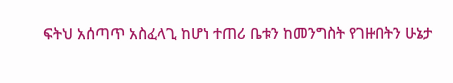ፍትህ አሰጣጥ አስፈላጊ ከሆነ ተጠሪ ቤቱን ከመንግስት የገዙበትን ሁኔታ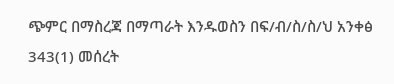ጭምር በማስረጃ በማጣራት እንዱወስን በፍ/ብ/ስ/ስ/ህ አንቀፅ 343(1) መሰረት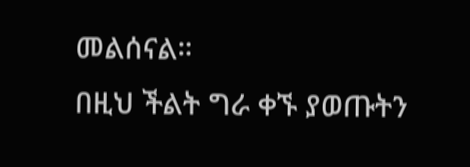መልሰናል።
በዚህ ችልት ግራ ቀኙ ያወጡትን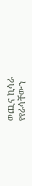ወጪና ኪሳራ የየራሳቸውን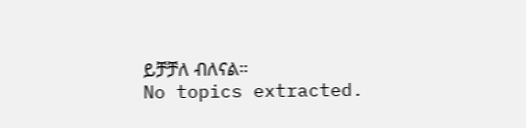ይቻቻለ ብለናል።
No topics extracted.